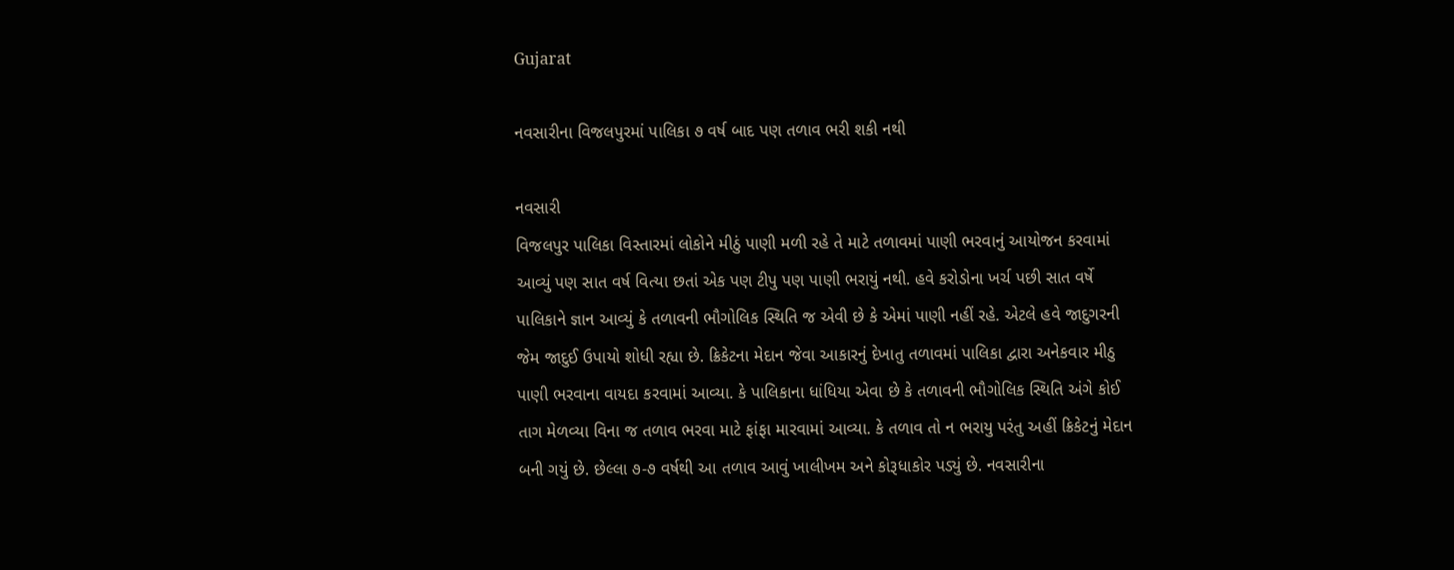Gujarat

નવસારીના વિજલપુરમાં પાલિકા ૭ વર્ષ બાદ પણ તળાવ ભરી શકી નથી

નવસારી
વિજલપુર પાલિકા વિસ્તારમાં લોકોને મીઠું પાણી મળી રહે તે માટે તળાવમાં પાણી ભરવાનું આયોજન કરવામાં આવ્યું પણ સાત વર્ષ વિત્યા છતાં એક પણ ટીપુ પણ પાણી ભરાયું નથી. હવે કરોડોના ખર્ચ પછી સાત વર્ષે પાલિકાને જ્ઞાન આવ્યું કે તળાવની ભૌગોલિક સ્થિતિ જ એવી છે કે એમાં પાણી નહીં રહે. એટલે હવે જાદુગરની જેમ જાદુઈ ઉપાયો શોધી રહ્યા છે. ક્રિકેટના મેદાન જેવા આકારનું દેખાતુ તળાવમાં પાલિકા દ્વારા અનેકવાર મીઠુ પાણી ભરવાના વાયદા કરવામાં આવ્યા. કે પાલિકાના ધાંધિયા એવા છે કે તળાવની ભૌગોલિક સ્થિતિ અંગે કોઈ તાગ મેળવ્યા વિના જ તળાવ ભરવા માટે ફાંફા મારવામાં આવ્યા. કે તળાવ તો ન ભરાયુ પરંતુ અહીં ક્રિકેટનું મેદાન બની ગયું છે. છેલ્લા ૭-૭ વર્ષથી આ તળાવ આવું ખાલીખમ અને કોરૂધાકોર પડ્યું છે. નવસારીના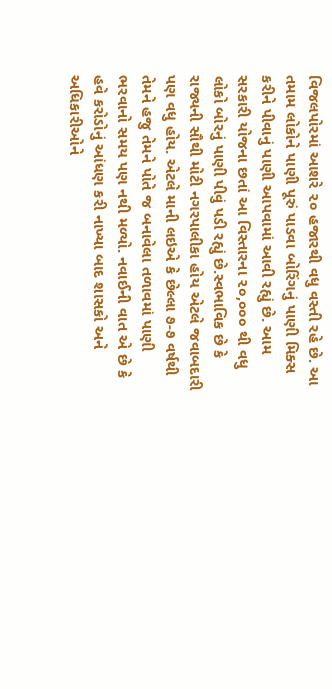વિજલપોરમાં આશરે ૨૦ હજારથી વધુ વસ્તી રહે છે. આ તમામ લોકોને પાણી પૂરું પાડવા બોરિંગનું પાણી મિક્સ કરીને પીવાનું પાણી આપવામાં આવી રહ્યું છે. આમ સરકારી યોજના છતાં આ વિસ્તારના ૨૦,૦૦૦ થી વધુ લોકો બોરનું પાણી પીવું પડી રહ્યું છે.સ્વભાવિક છે કે રાજ્યની સૌથી મોટી નગરપાલીકા હોય એટલે જવાબદારી પણ વધુ હોય. એટલે માની લઇએ કે છેલ્લા ૭-૭ વર્ષથી તેમને હજુ તેમને પોતે જ બનાવેલા તળાવમાં પાણી ભરવાનો સમય પણ નથી મળ્યો. નવાઈની વાત એ છે કે હવે કરોડોનું આંધણ કરી નાખ્યા બાદ શાસકો અને અધિકારીઓને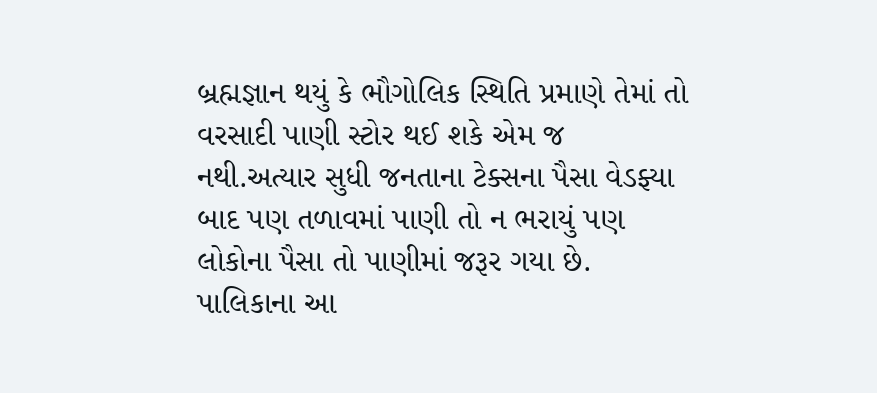બ્રહ્મજ્ઞાન થયું કે ભૌગોલિક સ્થિતિ પ્રમાણે તેમાં તો વરસાદી પાણી સ્ટોર થઈ શકે એમ જ નથી.અત્યાર સુધી જનતાના ટેક્સના પૈસા વેડફ્યા બાદ પણ તળાવમાં પાણી તો ન ભરાયું પણ લોકોના પૈસા તો પાણીમાં જરૂર ગયા છે. પાલિકાના આ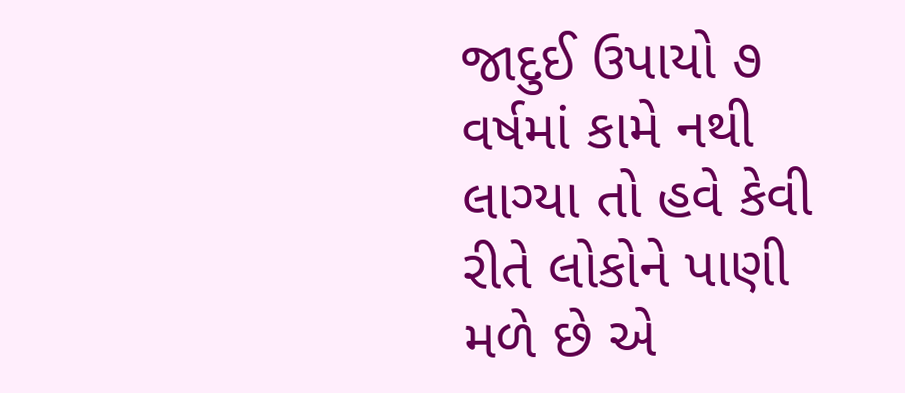જાદુઈ ઉપાયો ૭ વર્ષમાં કામે નથી લાગ્યા તો હવે કેવી રીતે લોકોને પાણી મળે છે એ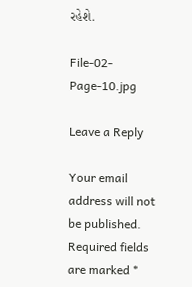રહેશે.

File-02-Page-10.jpg

Leave a Reply

Your email address will not be published. Required fields are marked *